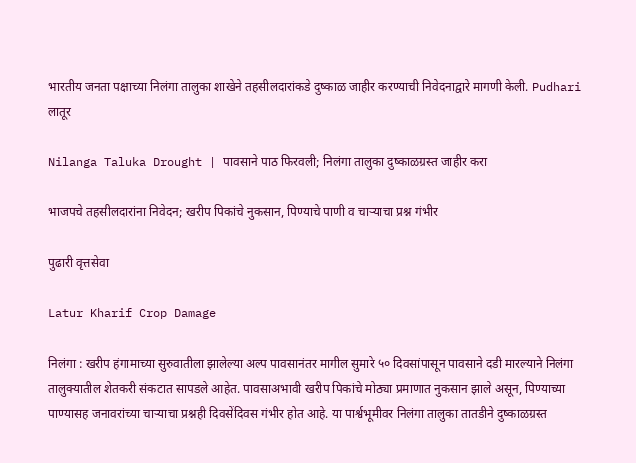भारतीय जनता पक्षाच्या निलंगा तालुका शाखेने तहसीलदारांकडे दुष्काळ जाहीर करण्याची निवेदनाद्वारे मागणी केली. Pudhari
लातूर

Nilanga Taluka Drought | पावसाने पाठ फिरवली; निलंगा तालुका दुष्काळग्रस्त जाहीर करा

भाजपचे तहसीलदारांना निवेदन; खरीप पिकांचे नुकसान, पिण्याचे पाणी व चाऱ्याचा प्रश्न गंभीर

पुढारी वृत्तसेवा

Latur Kharif Crop Damage

निलंगा : खरीप हंगामाच्या सुरुवातीला झालेल्या अल्प पावसानंतर मागील सुमारे ५० दिवसांपासून पावसाने दडी मारल्याने निलंगा तालुक्यातील शेतकरी संकटात सापडले आहेत. पावसाअभावी खरीप पिकांचे मोठ्या प्रमाणात नुकसान झाले असून, पिण्याच्या पाण्यासह जनावरांच्या चाऱ्याचा प्रश्नही दिवसेंदिवस गंभीर होत आहे. या पार्श्वभूमीवर निलंगा तालुका तातडीने दुष्काळग्रस्त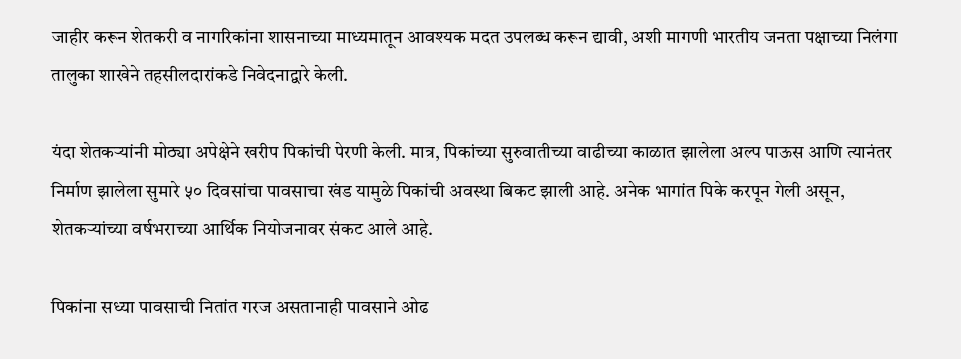जाहीर करून शेतकरी व नागरिकांना शासनाच्या माध्यमातून आवश्यक मदत उपलब्ध करून द्यावी, अशी मागणी भारतीय जनता पक्षाच्या निलंगा तालुका शाखेने तहसीलदारांकडे निवेदनाद्वारे केली.

यंदा शेतकऱ्यांनी मोठ्या अपेक्षेने खरीप पिकांची पेरणी केली. मात्र, पिकांच्या सुरुवातीच्या वाढीच्या काळात झालेला अल्प पाऊस आणि त्यानंतर निर्माण झालेला सुमारे ५० दिवसांचा पावसाचा खंड यामुळे पिकांची अवस्था बिकट झाली आहे. अनेक भागांत पिके करपून गेली असून, शेतकऱ्यांच्या वर्षभराच्या आर्थिक नियोजनावर संकट आले आहे.

पिकांना सध्या पावसाची नितांत गरज असतानाही पावसाने ओढ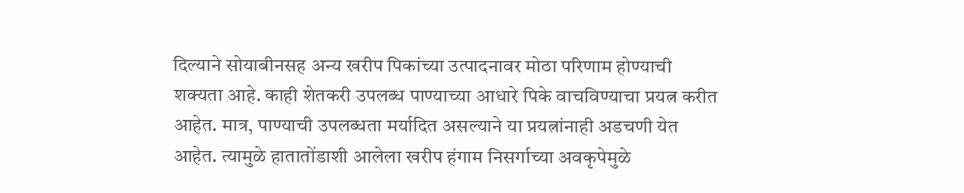दिल्याने सोयाबीनसह अन्य खरीप पिकांच्या उत्पादनावर मोठा परिणाम होण्याची शक्यता आहे. काही शेतकरी उपलब्ध पाण्याच्या आधारे पिके वाचविण्याचा प्रयत्न करीत आहेत. मात्र, पाण्याची उपलब्धता मर्यादित असल्याने या प्रयत्नांनाही अडचणी येत आहेत. त्यामुळे हातातोंडाशी आलेला खरीप हंगाम निसर्गाच्या अवकृपेमुळे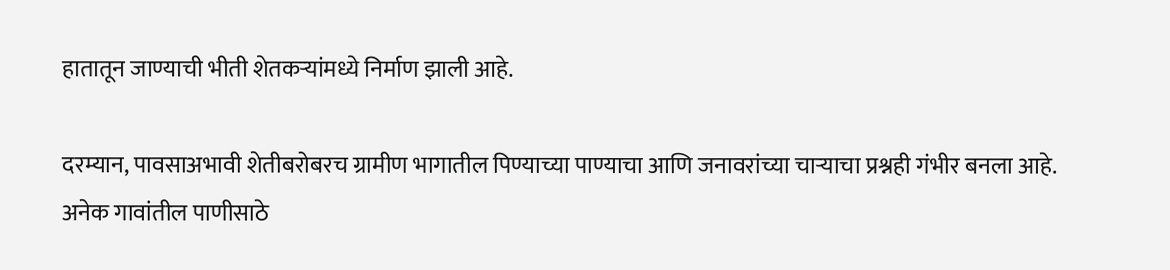हातातून जाण्याची भीती शेतकऱ्यांमध्ये निर्माण झाली आहे.

दरम्यान, पावसाअभावी शेतीबरोबरच ग्रामीण भागातील पिण्याच्या पाण्याचा आणि जनावरांच्या चाऱ्याचा प्रश्नही गंभीर बनला आहे. अनेक गावांतील पाणीसाठे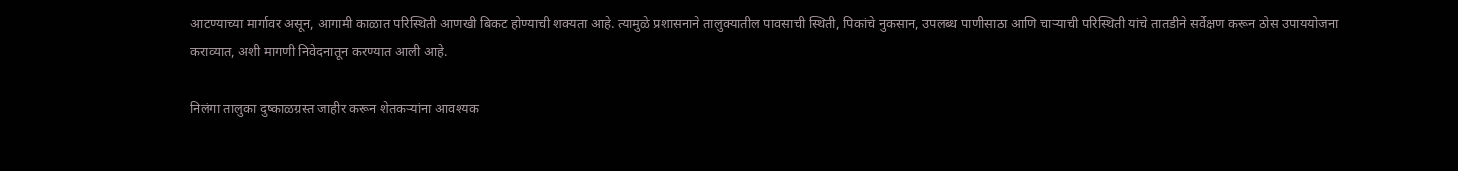आटण्याच्या मार्गावर असून, आगामी काळात परिस्थिती आणखी बिकट होण्याची शक्यता आहे. त्यामुळे प्रशासनाने तालुक्यातील पावसाची स्थिती, पिकांचे नुकसान, उपलब्ध पाणीसाठा आणि चाऱ्याची परिस्थिती यांचे तातडीने सर्वेक्षण करून ठोस उपाययोजना कराव्यात, अशी मागणी निवेदनातून करण्यात आली आहे.

निलंगा तालुका दुष्काळग्रस्त जाहीर करून शेतकऱ्यांना आवश्यक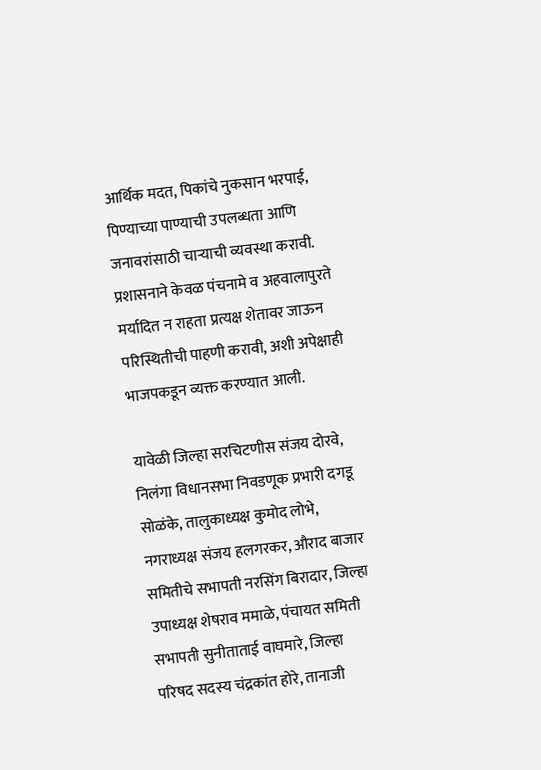आर्थिक मदत, पिकांचे नुकसान भरपाई, पिण्याच्या पाण्याची उपलब्धता आणि जनावरांसाठी चाऱ्याची व्यवस्था करावी. प्रशासनाने केवळ पंचनामे व अहवालापुरते मर्यादित न राहता प्रत्यक्ष शेतावर जाऊन परिस्थितीची पाहणी करावी, अशी अपेक्षाही भाजपकडून व्यक्त करण्यात आली.

यावेळी जिल्हा सरचिटणीस संजय दोरवे, निलंगा विधानसभा निवडणूक प्रभारी दगडू सोळंके, तालुकाध्यक्ष कुमोद लोभे, नगराध्यक्ष संजय हलगरकर, औराद बाजार समितीचे सभापती नरसिंग बिरादार, जिल्हा उपाध्यक्ष शेषराव ममाळे, पंचायत समिती सभापती सुनीताताई वाघमारे, जिल्हा परिषद सदस्य चंद्रकांत होरे, तानाजी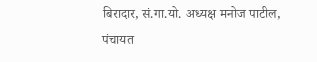बिरादार, सं.गा.यो. अध्यक्ष मनोज पाटील, पंचायत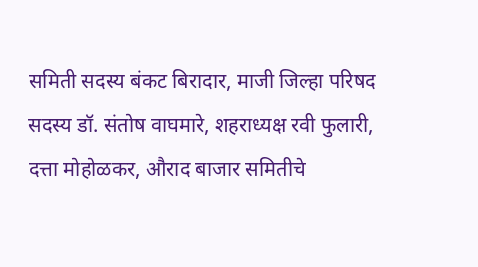समिती सदस्य बंकट बिरादार, माजी जिल्हा परिषद सदस्य डॉ. संतोष वाघमारे, शहराध्यक्ष रवी फुलारी, दत्ता मोहोळकर, औराद बाजार समितीचे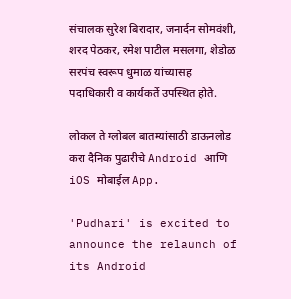संचालक सुरेश बिरादार, जनार्दन सोमवंशी, शरद पेठकर, रमेश पाटील मसलगा, शेडोळ सरपंच स्वरूप धुमाळ यांच्यासह पदाधिकारी व कार्यकर्ते उपस्थित होते.

लोकल ते ग्लोबल बातम्यांसाठी डाऊनलोड करा दैनिक पुढारीचे Android आणि iOS मोबाईल App.

'Pudhari' is excited to announce the relaunch of its Android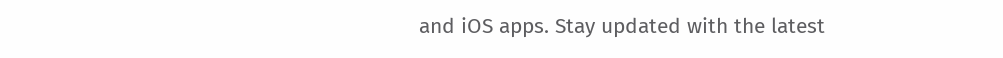and iOS apps. Stay updated with the latest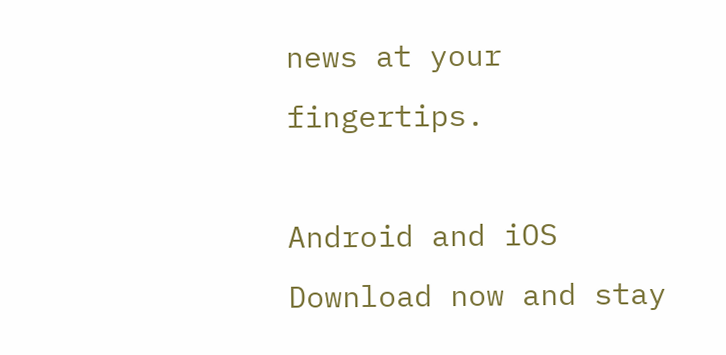news at your fingertips.

Android and iOS Download now and stay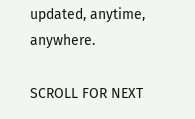updated, anytime, anywhere.

SCROLL FOR NEXT